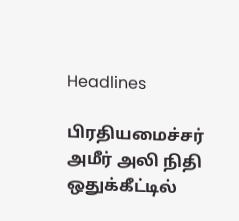Headlines

பிரதியமைச்சர் அமீர் அலி நிதி ஒதுக்கீட்டில்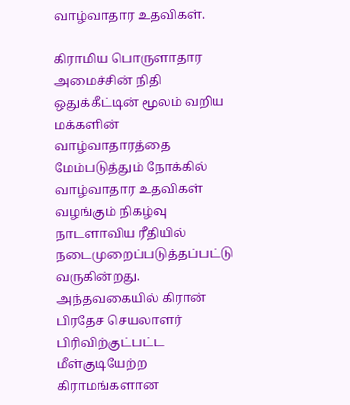வாழ்வாதார உதவிகள்.

கிராமிய பொருளாதார அமைச்சின் நிதி ஒதுக்கீட்டின் மூலம் வறிய மக்களின் வாழ்வாதாரத்தை மேம்படுத்தும் நோக்கில் வாழ்வாதார உதவிகள் வழங்கும் நிகழ்வு நாடளாவிய ரீதியில் நடைமுறைப்படுத்தப்பட்டு வருகின்றது. அந்தவகையில் கிரான் பிரதேச செயலாளர் பிரிவிற்குட்பட்ட மீள்குடியேற்ற கிராமங்களான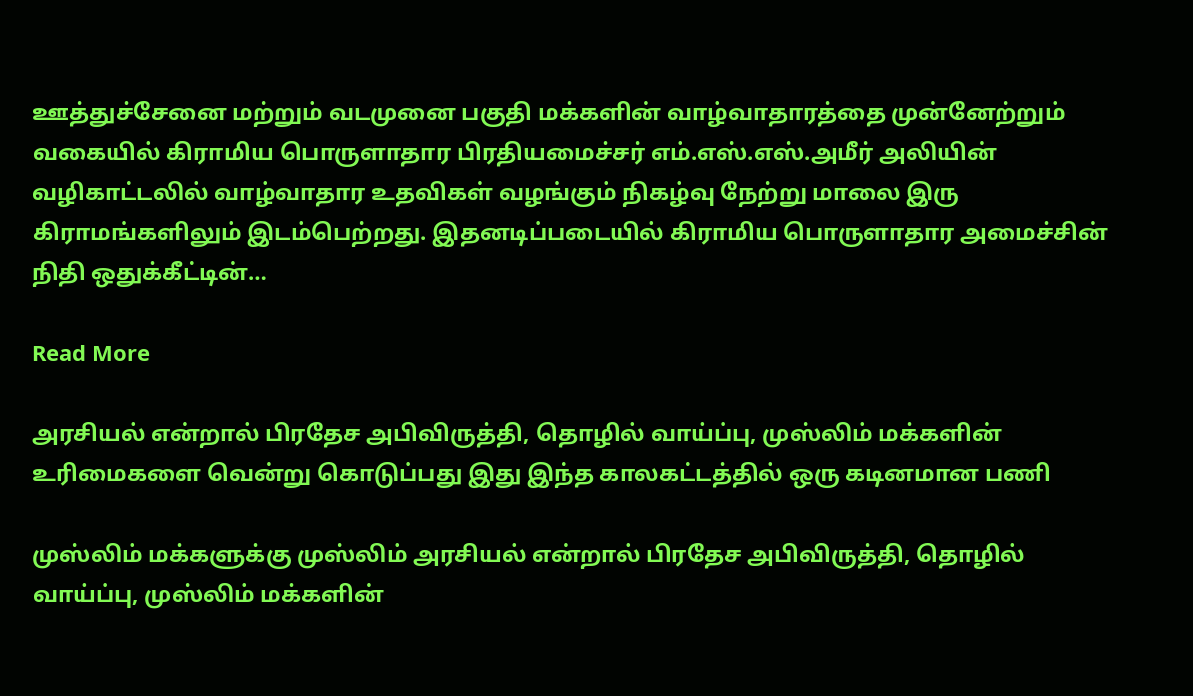ஊத்துச்சேனை மற்றும் வடமுனை பகுதி மக்களின் வாழ்வாதாரத்தை முன்னேற்றும் வகையில் கிராமிய பொருளாதார பிரதியமைச்சர் எம்.எஸ்.எஸ்.அமீர் அலியின் வழிகாட்டலில் வாழ்வாதார உதவிகள் வழங்கும் நிகழ்வு நேற்று மாலை இரு கிராமங்களிலும் இடம்பெற்றது. இதனடிப்படையில் கிராமிய பொருளாதார அமைச்சின் நிதி ஒதுக்கீட்டின்…

Read More

அரசியல் என்றால் பிரதேச அபிவிருத்தி, தொழில் வாய்ப்பு, முஸ்லிம் மக்களின் உரிமைகளை வென்று கொடுப்பது இது இந்த காலகட்டத்தில் ஒரு கடினமான பணி

முஸ்லிம் மக்களுக்கு முஸ்லிம் அரசியல் என்றால் பிரதேச அபிவிருத்தி, தொழில் வாய்ப்பு, முஸ்லிம் மக்களின்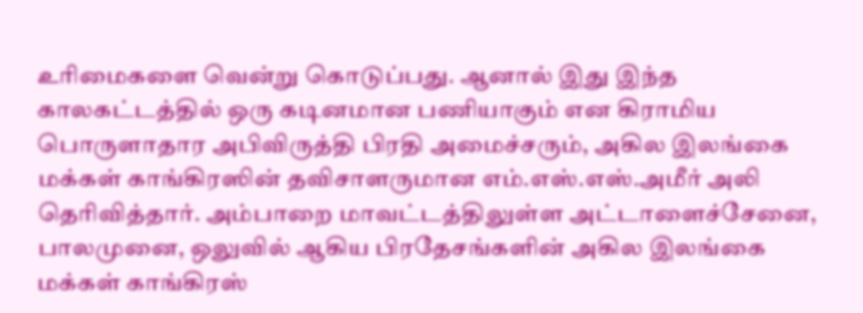உரிமைகளை வென்று கொடுப்பது. ஆனால் இது இந்த காலகட்டத்தில் ஒரு கடினமான பணியாகும் என கிராமிய பொருளாதார அபிவிருத்தி பிரதி அமைச்சரும், அகில இலங்கை மக்கள் காங்கிரஸின் தவிசாளருமான எம்.எஸ்.எஸ்.அமீர் அலி தெரிவித்தார். அம்பாறை மாவட்டத்திலுள்ள அட்டாளைச்சேனை, பாலமுனை, ஒலுவில் ஆகிய பிரதேசங்களின் அகில இலங்கை மக்கள் காங்கிரஸ்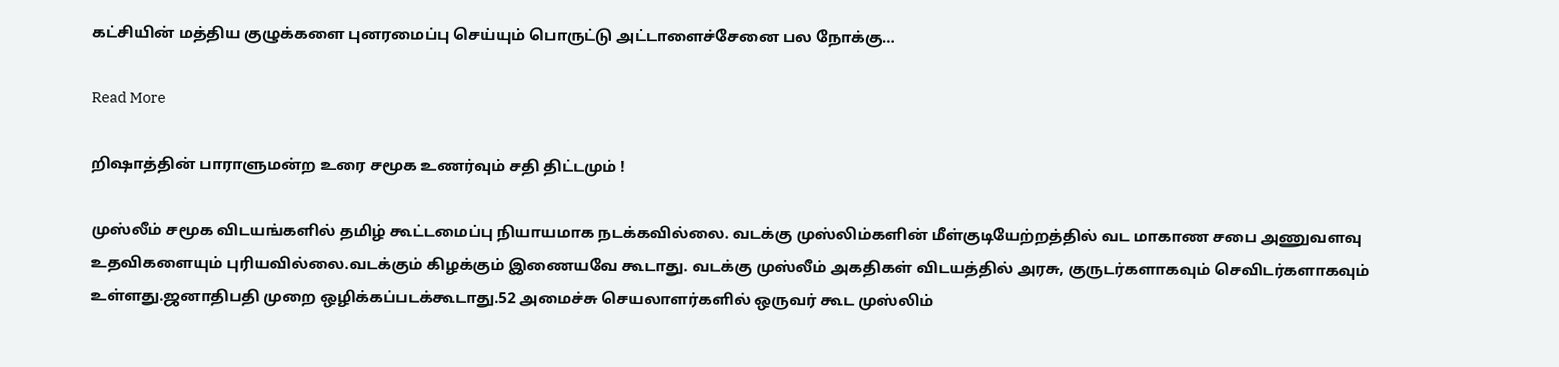கட்சியின் மத்திய குழுக்களை புனரமைப்பு செய்யும் பொருட்டு அட்டாளைச்சேனை பல நோக்கு…

Read More

றிஷாத்தின் பாராளுமன்ற உரை சமூக உணர்வும் சதி திட்டமும் !

முஸ்லீம் சமூக விடயங்களில் தமிழ் கூட்டமைப்பு நியாயமாக நடக்கவில்லை. வடக்கு முஸ்லிம்களின் மீள்குடியேற்றத்தில் வட மாகாண சபை அணுவளவு உதவிகளையும் புரியவில்லை.வடக்கும் கிழக்கும் இணையவே கூடாது. வடக்கு முஸ்லீம் அகதிகள் விடயத்தில் அரசு, குருடர்களாகவும் செவிடர்களாகவும் உள்ளது.ஜனாதிபதி முறை ஒழிக்கப்படக்கூடாது.52 அமைச்சு செயலாளர்களில் ஒருவர் கூட முஸ்லிம்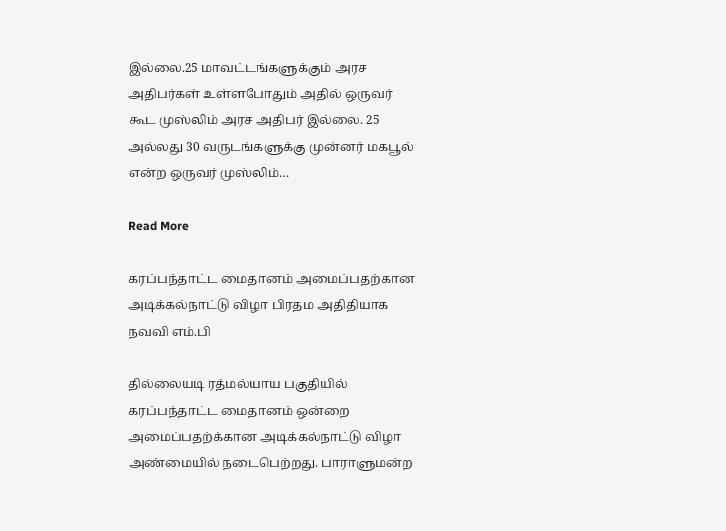இல்லை.25 மாவட்டங்களுக்கும் அரச அதிபர்கள் உள்ளபோதும் அதில் ஒருவர் கூட முஸ்லிம் அரச அதிபர் இல்லை. 25 அல்லது 30 வருடங்களுக்கு முன்னர் மகபூல் என்ற ஒருவர் முஸ்லிம்…

Read More

கரப்பந்தாட்ட மைதானம் அமைப்பதற்கான அடிக்கல்நாட்டு விழா பிரதம அதிதியாக நவவி எம்.பி

தில்லையடி ரத்மல்யாய பகுதியில் கரப்பந்தாட்ட மைதானம் ஒன்றை அமைப்பதற்க்கான அடிக்கல்நாட்டு விழா அண்மையில் நடைபெற்றது. பாராளுமன்ற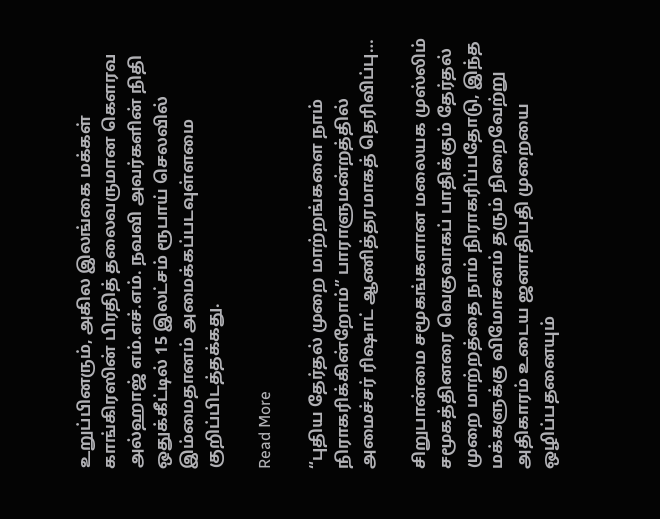உறுப்பினரும், அகில இலங்கை மக்கள் காங்கிரஸின் பிரதித் தலைவருமான கெளரவ அல்ஹாஜ் எம்.எச்.எம். நவவி அவர்களின் நிதி ஒதுக்கீட்டில் 15 இலட்சம் ரூபாய் செலவில் இம்மைதானம் அமைக்கப்படவுள்ளமை குறிப்பிடத்தக்கது.

Read More

“புதிய தேர்தல் முறை மாற்றங்களை நாம் நிராகரிக்கின்றோம்” பாராளுமன்றத்தில் அமைச்சர் ரிஷாட் ஆணித்தரமாகத் தெரிவிப்பு…

சிறுபான்மை சமூகங்களான மலையக முஸ்லிம் சமூகத்தினரை வெகுவாகப் பாதிக்கும் தேர்தல் முறை மாற்றத்தை நாம் நிராகரிப்பதோடு, இந்த மக்களுக்கு விமோசனம் தரும் நிறைவேற்று அதிகாரம் உடைய ஜனாதிபதி முறையை ஒழிப்பதனையும்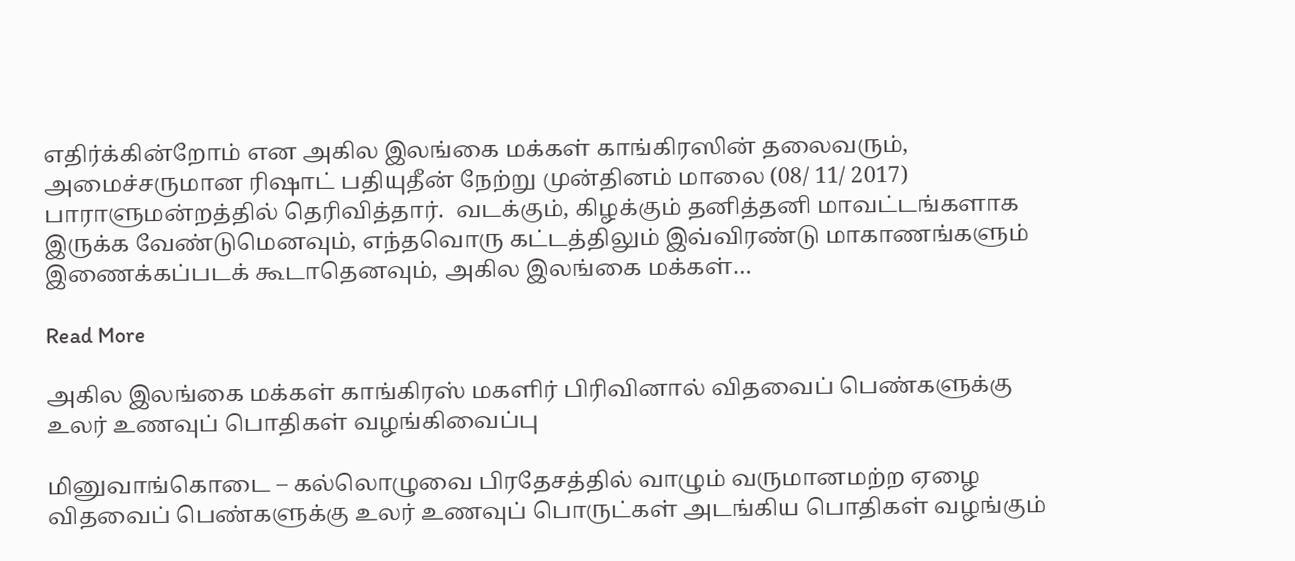எதிர்க்கின்றோம் என அகில இலங்கை மக்கள் காங்கிரஸின் தலைவரும், அமைச்சருமான ரிஷாட் பதியுதீன் நேற்று முன்தினம் மாலை (08/ 11/ 2017) பாராளுமன்றத்தில் தெரிவித்தார்.  வடக்கும், கிழக்கும் தனித்தனி மாவட்டங்களாக இருக்க வேண்டுமெனவும், எந்தவொரு கட்டத்திலும் இவ்விரண்டு மாகாணங்களும் இணைக்கப்படக் கூடாதெனவும், அகில இலங்கை மக்கள்…

Read More

அகில இலங்கை மக்கள் காங்கிரஸ் மகளிர் பிரிவினால் விதவைப் பெண்களுக்கு உலர் உணவுப் பொதிகள் வழங்கிவைப்பு

மினுவாங்கொடை – கல்லொழுவை பிரதேசத்தில் வாழும் வருமானமற்ற ஏழை விதவைப் பெண்களுக்கு உலர் உணவுப் பொருட்கள் அடங்கிய பொதிகள் வழங்கும்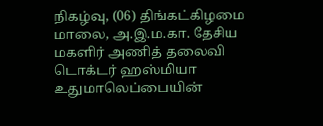நிகழ்வு, (06) திங்கட்கிழமை மாலை, அ.இ.ம.கா. தேசிய மகளிர் அணித் தலைவி டொக்டர் ஹஸ்மியா உதுமாலெப்பையின்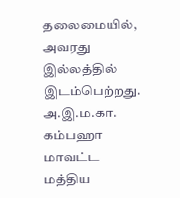தலைமையில், அவரது இல்லத்தில் இடம்பெற்றது. அ.இ.ம.கா. கம்பஹா மாவட்ட மத்திய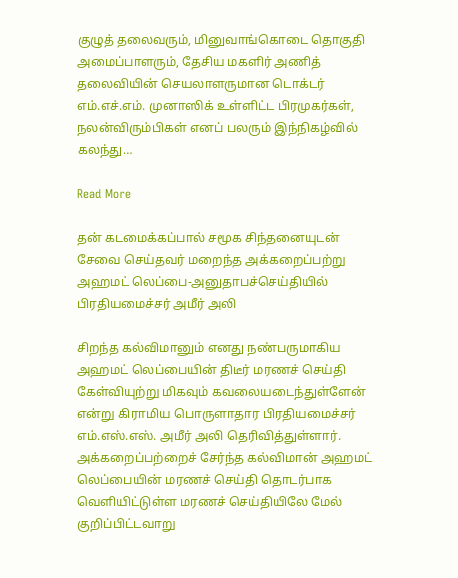குழுத் தலைவரும், மினுவாங்கொடை தொகுதி அமைப்பாளரும், தேசிய மகளிர் அணித் தலைவியின் செயலாளருமான டொக்டர் எம்.எச்.எம். முனாஸிக் உள்ளிட்ட பிரமுகர்கள், நலன்விரும்பிகள் எனப் பலரும் இந்நிகழ்வில் கலந்து…

Read More

தன் கடமைக்கப்பால் சமூக சிந்தனையுடன் சேவை செய்தவர் மறைந்த அக்கறைப்பற்று அஹமட் லெப்பை-அனுதாபச்செய்தியில் பிரதியமைச்சர் அமீர் அலி

சிறந்த கல்விமானும் எனது நண்பருமாகிய அஹமட் லெப்பையின் திடீர் மரணச் செய்தி கேள்வியுற்று மிகவும் கவலையடைந்துள்ளேன் என்று கிராமிய பொருளாதார பிரதியமைச்சர் எம்.எஸ்.எஸ். அமீர் அலி தெரிவித்துள்ளார். அக்கறைப்பற்றைச் சேர்ந்த கல்விமான் அஹமட் லெப்பையின் மரணச் செய்தி தொடர்பாக வெளியிட்டுள்ள மரணச் செய்தியிலே மேல் குறிப்பிட்டவாறு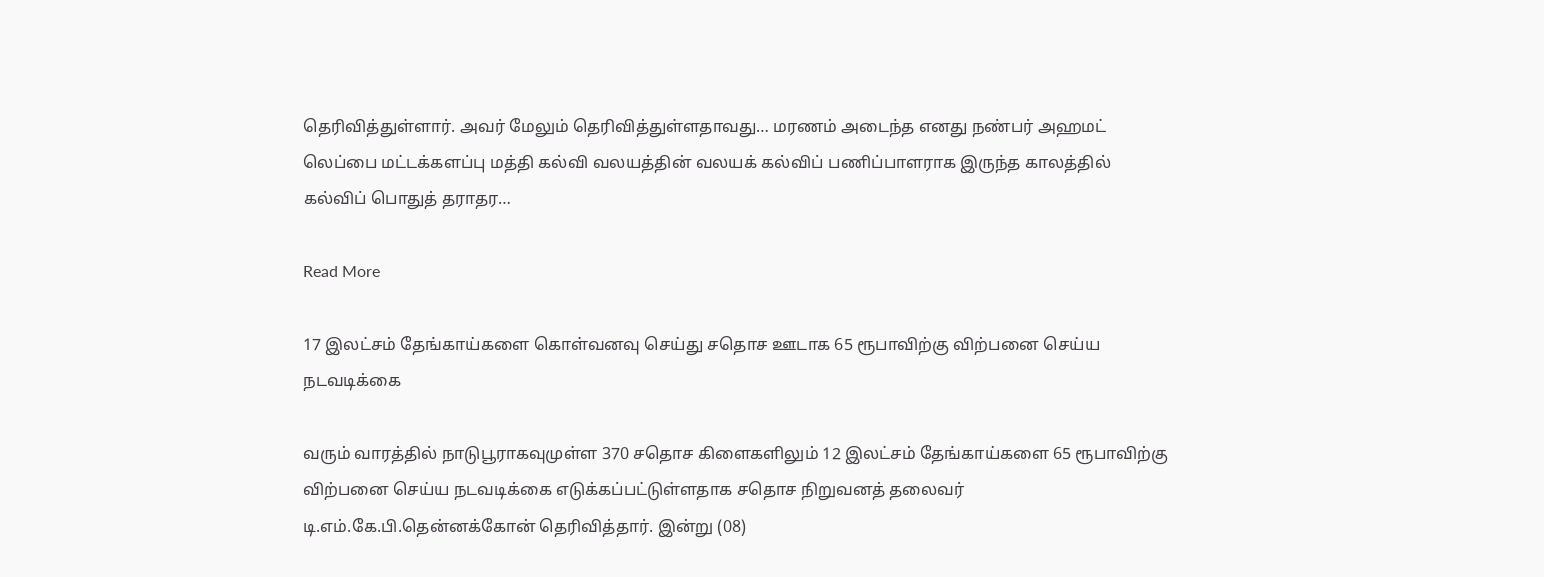தெரிவித்துள்ளார். அவர் மேலும் தெரிவித்துள்ளதாவது… மரணம் அடைந்த எனது நண்பர் அஹமட் லெப்பை மட்டக்களப்பு மத்தி கல்வி வலயத்தின் வலயக் கல்விப் பணிப்பாளராக இருந்த காலத்தில் கல்விப் பொதுத் தராதர…

Read More

17 இலட்சம் தேங்காய்களை கொள்வனவு செய்து சதொச ஊடாக 65 ரூபாவிற்கு விற்பனை செய்ய நடவடிக்கை

வரும் வாரத்தில் நாடுபூராகவுமுள்ள 370 சதொச கிளைகளிலும் 12 இலட்சம் தேங்காய்களை 65 ரூபாவிற்கு விற்பனை செய்ய நடவடிக்கை எடுக்கப்பட்டுள்ளதாக சதொச நிறுவனத் தலைவர் டி.எம்.கே.பி.தென்னக்கோன் தெரிவித்தார். இன்று (08)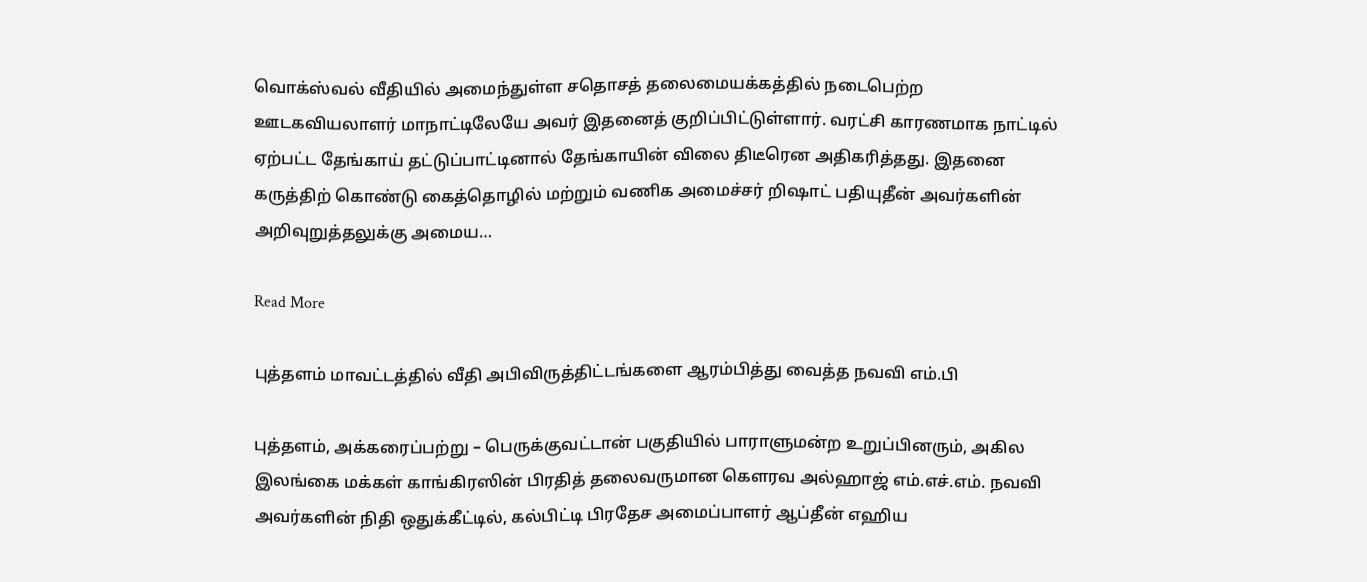வொக்ஸ்வல் வீதியில் அமைந்துள்ள சதொசத் தலைமையக்கத்தில் நடைபெற்ற ஊடகவியலாளர் மாநாட்டிலேயே அவர் இதனைத் குறிப்பிட்டுள்ளார். வரட்சி காரணமாக நாட்டில் ஏற்பட்ட தேங்காய் தட்டுப்பாட்டினால் தேங்காயின் விலை திடீரென அதிகரித்தது. இதனை கருத்திற் கொண்டு கைத்தொழில் மற்றும் வணிக அமைச்சர் றிஷாட் பதியுதீன் அவர்களின் அறிவுறுத்தலுக்கு அமைய…

Read More

புத்தளம் மாவட்டத்தில் வீதி அபிவிருத்திட்டங்களை ஆரம்பித்து வைத்த நவவி எம்.பி

புத்தளம், அக்கரைப்பற்று – பெருக்குவட்டான் பகுதியில் பாராளுமன்ற உறுப்பினரும், அகில இலங்கை மக்கள் காங்கிரஸின் பிரதித் தலைவருமான கெளரவ அல்ஹாஜ் எம்.எச்.எம். நவவி அவர்களின் நிதி ஒதுக்கீட்டில், கல்பிட்டி பிரதேச அமைப்பாளர் ஆப்தீன் எஹிய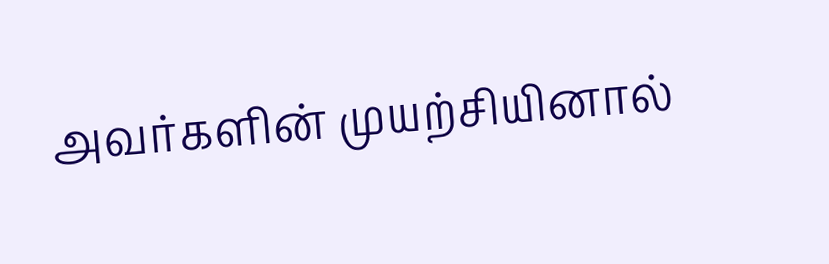அவர்களின் முயற்சியினால்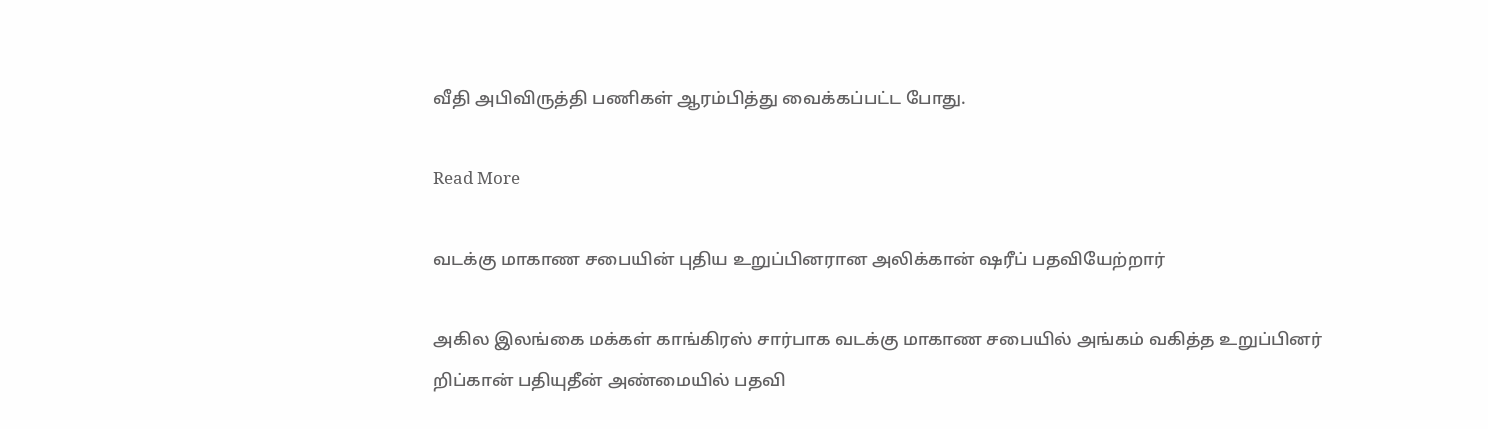வீதி அபிவிருத்தி பணிகள் ஆரம்பித்து வைக்கப்பட்ட போது.

Read More

வடக்கு மாகாண சபையின் புதிய உறுப்பினரான அலிக்கான் ஷரீப் பதவியேற்றார்

அகில இலங்கை மக்கள் காங்கிரஸ் சார்பாக வடக்கு மாகாண சபையில் அங்கம் வகித்த உறுப்பினர் றிப்கான் பதியுதீன் அண்மையில் பதவி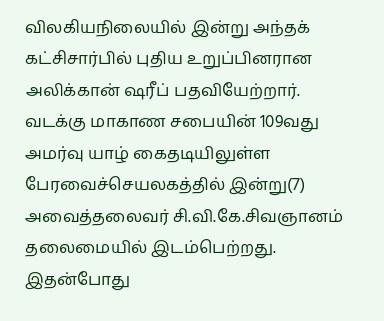விலகியநிலையில் இன்று அந்தக் கட்சிசார்பில் புதிய உறுப்பினரான அலிக்கான் ஷரீப் பதவியேற்றார். வடக்கு மாகாண சபையின் 109வது அமர்வு யாழ் கைதடியிலுள்ள பேரவைச்செயலகத்தில் இன்று(7) அவைத்தலைவர் சி.வி.கே.சிவஞானம் தலைமையில் இடம்பெற்றது. இதன்போது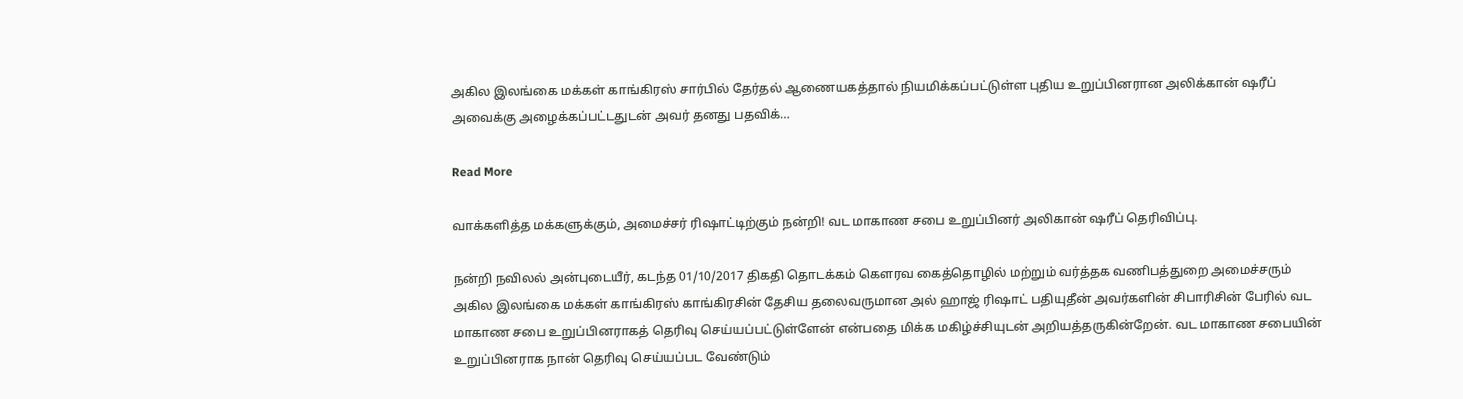அகில இலங்கை மக்கள் காங்கிரஸ் சார்பில் தேர்தல் ஆணையகத்தால் நியமிக்கப்பட்டுள்ள புதிய உறுப்பினரான அலிக்கான் ஷரீப் அவைக்கு அழைக்கப்பட்டதுடன் அவர் தனது பதவிக்…

Read More

வாக்களித்த மக்களுக்கும், அமைச்சர் ரிஷாட்டிற்கும் நன்றி! வட மாகாண சபை உறுப்பினர் அலிகான் ஷரீப் தெரிவிப்பு.

நன்றி நவிலல் அன்புடையீர், கடந்த 01/10/2017 திகதி தொடக்கம் கௌரவ கைத்தொழில் மற்றும் வர்த்தக வணிபத்துறை அமைச்சரும் அகில இலங்கை மக்கள் காங்கிரஸ் காங்கிரசின் தேசிய தலைவருமான அல் ஹாஜ் ரிஷாட் பதியுதீன் அவர்களின் சிபாரிசின் பேரில் வட மாகாண சபை உறுப்பினராகத் தெரிவு செய்யப்பட்டுள்ளேன் என்பதை மிக்க மகிழ்ச்சியுடன் அறியத்தருகின்றேன். வட மாகாண சபையின் உறுப்பினராக நான் தெரிவு செய்யப்பட வேண்டும்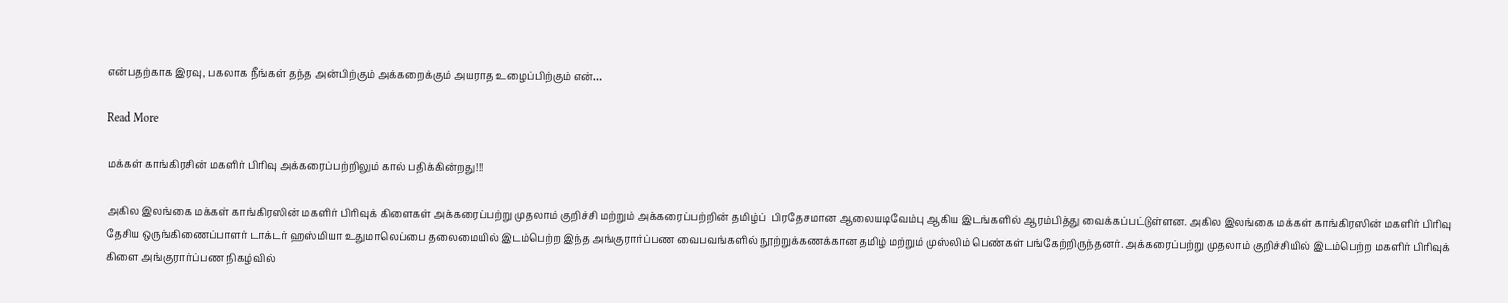என்பதற்காக இரவு, பகலாக நீங்கள் தந்த அன்பிற்கும் அக்கறைக்கும் அயராத உழைப்பிற்கும் என்…

Read More

மக்கள் காங்கிரசின் மகளிர் பிரிவு அக்கரைப்பற்றிலும் கால் பதிக்கின்றது!!!

அகில இலங்கை மக்கள் காங்கிரஸின் மகளிர் பிரிவுக் கிளைகள் அக்கரைப்பற்று முதலாம் குறிச்சி மற்றும் அக்கரைப்பற்றின் தமிழ்ப்  பிரதேசமான ஆலையடிவேம்பு ஆகிய இடங்களில் ஆரம்பித்து வைக்கப்பட்டுள்ளன. அகில இலங்கை மக்கள் காங்கிரஸின் மகளிர் பிரிவு தேசிய ஒருங்கிணைப்பாளர் டாக்டர் ஹஸ்மியா உதுமாலெப்பை தலைமையில் இடம்பெற்ற இந்த அங்குரார்ப்பண வைபவங்களில் நூற்றுக்கணக்கான தமிழ் மற்றும் முஸ்லிம் பெண்கள் பங்கேற்றிருந்தனர். அக்கரைப்பற்று முதலாம் குறிச்சியில் இடம்பெற்ற மகளிர் பிரிவுக் கிளை அங்குரார்ப்பண நிகழ்வில்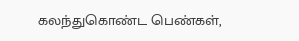கலந்துகொண்ட பெண்கள்,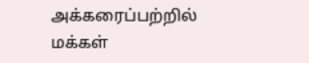அக்கரைப்பற்றில் மக்கள்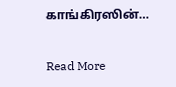காங்கிரஸின்…

Read More